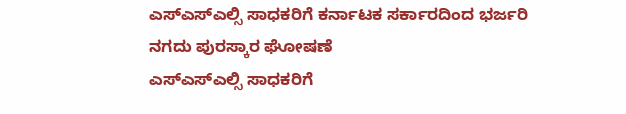ಎಸ್ಎಸ್ಎಲ್ಸಿ ಸಾಧಕರಿಗೆ ಕರ್ನಾಟಕ ಸರ್ಕಾರದಿಂದ ಭರ್ಜರಿ ನಗದು ಪುರಸ್ಕಾರ ಘೋಷಣೆ
ಎಸ್ಎಸ್ಎಲ್ಸಿ ಸಾಧಕರಿಗೆ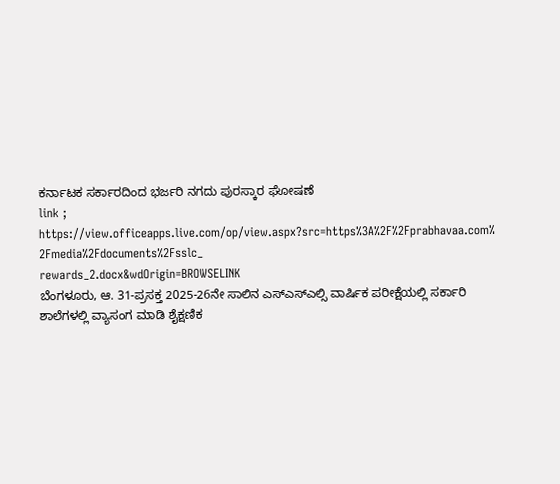ಕರ್ನಾಟಕ ಸರ್ಕಾರದಿಂದ ಭರ್ಜರಿ ನಗದು ಪುರಸ್ಕಾರ ಘೋಷಣೆ
link ; https://view.officeapps.live.com/op/view.aspx?src=https%3A%2F%2Fprabhavaa.com%
2Fmedia%2Fdocuments%2Fsslc_
rewards_2.docx&wdOrigin=BROWSELINK
ಬೆಂಗಳೂರು, ಆ. 31-ಪ್ರಸಕ್ತ 2025-26ನೇ ಸಾಲಿನ ಎಸ್ಎಸ್ಎಲ್ಸಿ ವಾರ್ಷಿಕ ಪರೀಕ್ಷೆಯಲ್ಲಿ ಸರ್ಕಾರಿ ಶಾಲೆಗಳಲ್ಲಿ ವ್ಯಾಸಂಗ ಮಾಡಿ ಶೈಕ್ಷಣಿಕ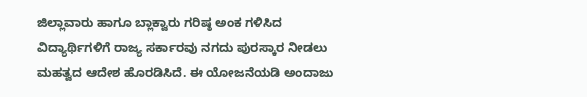ಜಿಲ್ಲಾವಾರು ಹಾಗೂ ಬ್ಲಾಕ್ವಾರು ಗರಿಷ್ಠ ಅಂಕ ಗಳಿಸಿದ ವಿದ್ಯಾರ್ಥಿಗಳಿಗೆ ರಾಜ್ಯ ಸರ್ಕಾರವು ನಗದು ಪುರಸ್ಕಾರ ನೀಡಲು ಮಹತ್ವದ ಆದೇಶ ಹೊರಡಿಸಿದೆ. ಈ ಯೋಜನೆಯಡಿ ಅಂದಾಜು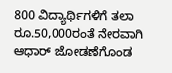800 ವಿದ್ಯಾರ್ಥಿಗಳಿಗೆ ತಲಾ ರೂ.50,000ರಂತೆ ನೇರವಾಗಿ ಆಧಾರ್ ಜೋಡಣೆಗೊಂಡ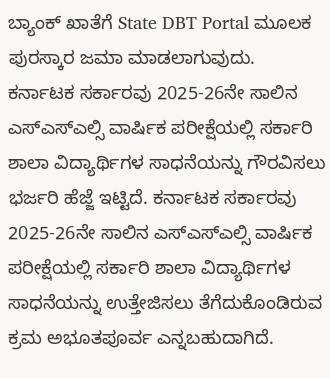ಬ್ಯಾಂಕ್ ಖಾತೆಗೆ State DBT Portal ಮೂಲಕ ಪುರಸ್ಕಾರ ಜಮಾ ಮಾಡಲಾಗುವುದು.
ಕರ್ನಾಟಕ ಸರ್ಕಾರವು 2025-26ನೇ ಸಾಲಿನ ಎಸ್ಎಸ್ಎಲ್ಸಿ ವಾರ್ಷಿಕ ಪರೀಕ್ಷೆಯಲ್ಲಿ ಸರ್ಕಾರಿ ಶಾಲಾ ವಿದ್ಯಾರ್ಥಿಗಳ ಸಾಧನೆಯನ್ನು ಗೌರವಿಸಲು ಭರ್ಜರಿ ಹೆಜ್ಜೆ ಇಟ್ಟಿದೆ. ಕರ್ನಾಟಕ ಸರ್ಕಾರವು 2025-26ನೇ ಸಾಲಿನ ಎಸ್ಎಸ್ಎಲ್ಸಿ ವಾರ್ಷಿಕ ಪರೀಕ್ಷೆಯಲ್ಲಿ ಸರ್ಕಾರಿ ಶಾಲಾ ವಿದ್ಯಾರ್ಥಿಗಳ ಸಾಧನೆಯನ್ನು ಉತ್ತೇಜಿಸಲು ತೆಗೆದುಕೊಂಡಿರುವ ಕ್ರಮ ಅಭೂತಪೂರ್ವ ಎನ್ನಬಹುದಾಗಿದೆ.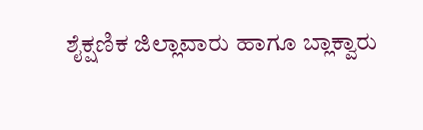ಶೈಕ್ಷಣಿಕ ಜಿಲ್ಲಾವಾರು ಹಾಗೂ ಬ್ಲಾಕ್ವಾರು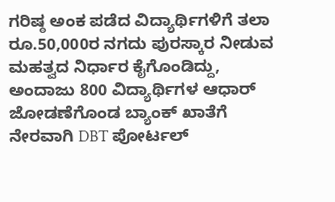ಗರಿಷ್ಠ ಅಂಕ ಪಡೆದ ವಿದ್ಯಾರ್ಥಿಗಳಿಗೆ ತಲಾ ರೂ.50,000ರ ನಗದು ಪುರಸ್ಕಾರ ನೀಡುವ ಮಹತ್ವದ ನಿರ್ಧಾರ ಕೈಗೊಂಡಿದ್ದು, ಅಂದಾಜು 800 ವಿದ್ಯಾರ್ಥಿಗಳ ಆಧಾರ್ ಜೋಡಣೆಗೊಂಡ ಬ್ಯಾಂಕ್ ಖಾತೆಗೆ ನೇರವಾಗಿ DBT ಪೋರ್ಟಲ್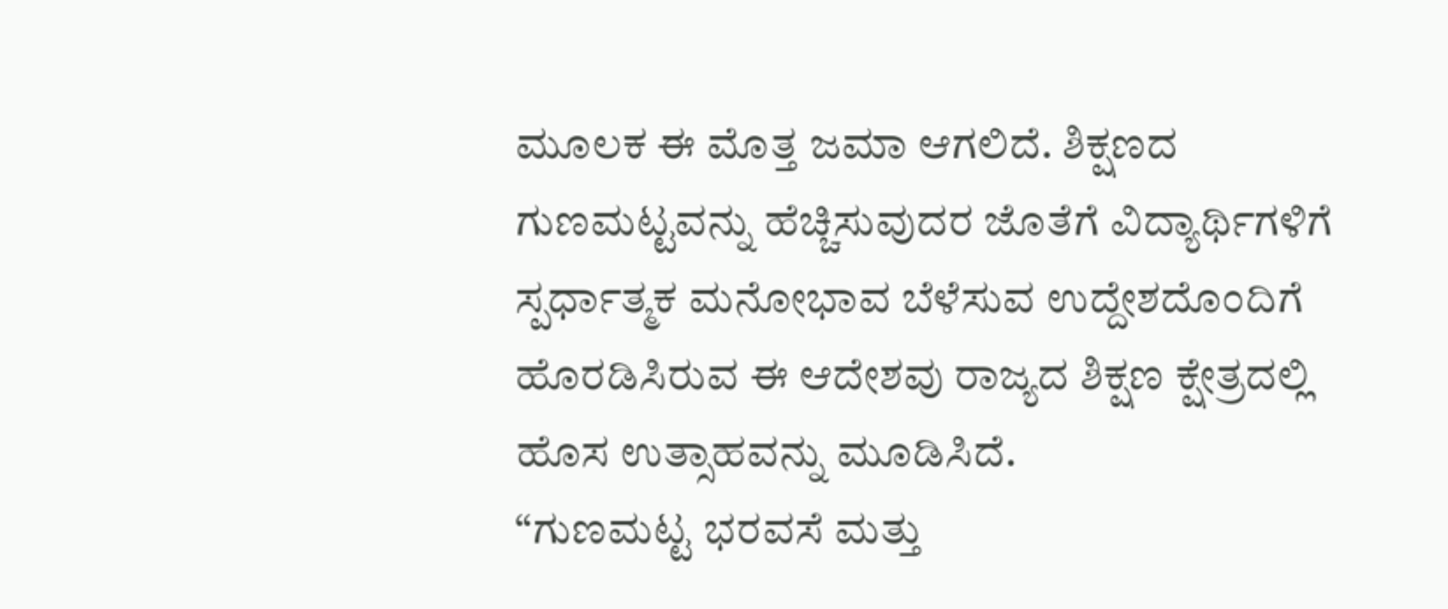ಮೂಲಕ ಈ ಮೊತ್ತ ಜಮಾ ಆಗಲಿದೆ. ಶಿಕ್ಷಣದ ಗುಣಮಟ್ಟವನ್ನು ಹೆಚ್ಚಿಸುವುದರ ಜೊತೆಗೆ ವಿದ್ಯಾರ್ಥಿಗಳಿಗೆ ಸ್ಪರ್ಧಾತ್ಮಕ ಮನೋಭಾವ ಬೆಳೆಸುವ ಉದ್ದೇಶದೊಂದಿಗೆ ಹೊರಡಿಸಿರುವ ಈ ಆದೇಶವು ರಾಜ್ಯದ ಶಿಕ್ಷಣ ಕ್ಷೇತ್ರದಲ್ಲಿ ಹೊಸ ಉತ್ಸಾಹವನ್ನು ಮೂಡಿಸಿದೆ.
“ಗುಣಮಟ್ಟ ಭರವಸೆ ಮತ್ತು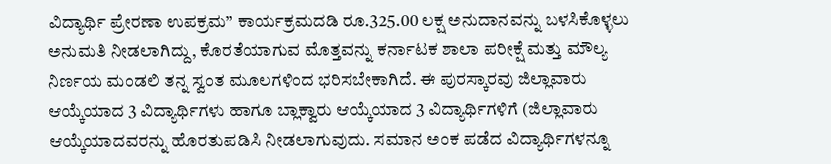ವಿದ್ಯಾರ್ಥಿ ಪ್ರೇರಣಾ ಉಪಕ್ರಮ” ಕಾರ್ಯಕ್ರಮದಡಿ ರೂ.325.00 ಲಕ್ಷ ಅನುದಾನವನ್ನು ಬಳಸಿಕೊಳ್ಳಲು ಅನುಮತಿ ನೀಡಲಾಗಿದ್ದು, ಕೊರತೆಯಾಗುವ ಮೊತ್ತವನ್ನು ಕರ್ನಾಟಕ ಶಾಲಾ ಪರೀಕ್ಷೆ ಮತ್ತು ಮೌಲ್ಯ ನಿರ್ಣಯ ಮಂಡಲಿ ತನ್ನ ಸ್ವಂತ ಮೂಲಗಳಿಂದ ಭರಿಸಬೇಕಾಗಿದೆ. ಈ ಪುರಸ್ಕಾರವು ಜಿಲ್ಲಾವಾರು ಆಯ್ಕೆಯಾದ 3 ವಿದ್ಯಾರ್ಥಿಗಳು ಹಾಗೂ ಬ್ಲಾಕ್ವಾರು ಆಯ್ಕೆಯಾದ 3 ವಿದ್ಯಾರ್ಥಿಗಳಿಗೆ (ಜಿಲ್ಲಾವಾರು ಆಯ್ಕೆಯಾದವರನ್ನು ಹೊರತುಪಡಿಸಿ ನೀಡಲಾಗುವುದು. ಸಮಾನ ಅಂಕ ಪಡೆದ ವಿದ್ಯಾರ್ಥಿಗಳನ್ನೂ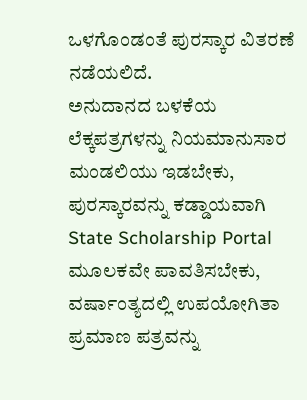ಒಳಗೊಂಡಂತೆ ಪುರಸ್ಕಾರ ವಿತರಣೆ ನಡೆಯಲಿದೆ.
ಅನುದಾನದ ಬಳಕೆಯ ಲೆಕ್ಕಪತ್ರಗಳನ್ನು ನಿಯಮಾನುಸಾರ ಮಂಡಲಿಯು ಇಡಬೇಕು, ಪುರಸ್ಕಾರವನ್ನು ಕಡ್ಡಾಯವಾಗಿ State Scholarship Portal ಮೂಲಕವೇ ಪಾವತಿಸಬೇಕು, ವರ್ಷಾಂತ್ಯದಲ್ಲಿ ಉಪಯೋಗಿತಾ ಪ್ರಮಾಣ ಪತ್ರವನ್ನು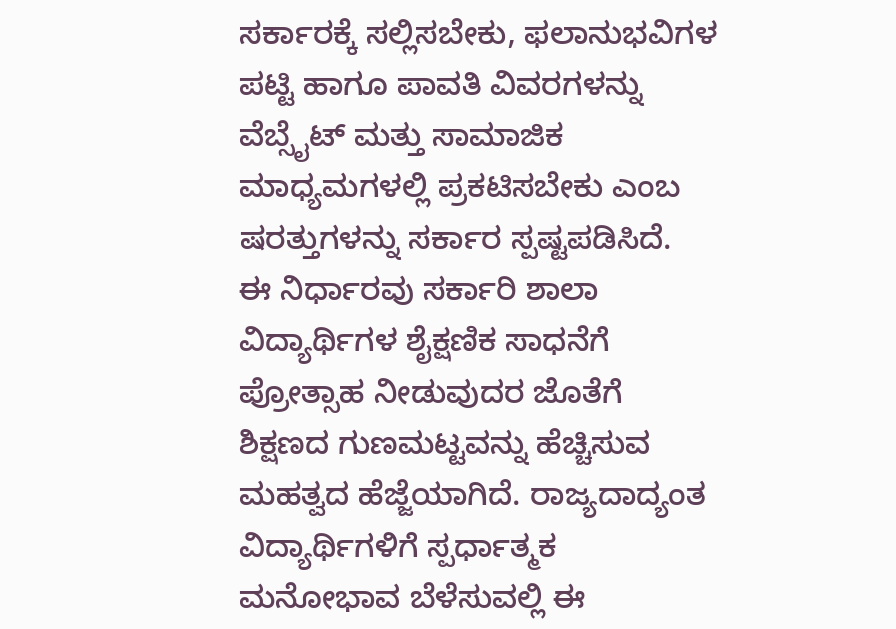ಸರ್ಕಾರಕ್ಕೆ ಸಲ್ಲಿಸಬೇಕು, ಫಲಾನುಭವಿಗಳ ಪಟ್ಟಿ ಹಾಗೂ ಪಾವತಿ ವಿವರಗಳನ್ನು ವೆಬ್ಸೈಟ್ ಮತ್ತು ಸಾಮಾಜಿಕ ಮಾಧ್ಯಮಗಳಲ್ಲಿ ಪ್ರಕಟಿಸಬೇಕು ಎಂಬ ಷರತ್ತುಗಳನ್ನು ಸರ್ಕಾರ ಸ್ಪಷ್ಟಪಡಿಸಿದೆ.
ಈ ನಿರ್ಧಾರವು ಸರ್ಕಾರಿ ಶಾಲಾ ವಿದ್ಯಾರ್ಥಿಗಳ ಶೈಕ್ಷಣಿಕ ಸಾಧನೆಗೆ ಪ್ರೋತ್ಸಾಹ ನೀಡುವುದರ ಜೊತೆಗೆ ಶಿಕ್ಷಣದ ಗುಣಮಟ್ಟವನ್ನು ಹೆಚ್ಚಿಸುವ ಮಹತ್ವದ ಹೆಜ್ಜೆಯಾಗಿದೆ. ರಾಜ್ಯದಾದ್ಯಂತ ವಿದ್ಯಾರ್ಥಿಗಳಿಗೆ ಸ್ಪರ್ಧಾತ್ಮಕ ಮನೋಭಾವ ಬೆಳೆಸುವಲ್ಲಿ ಈ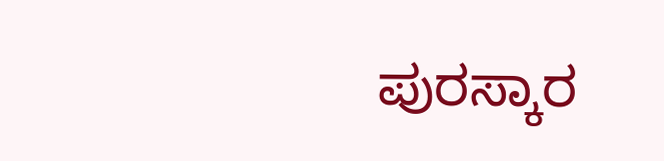ಪುರಸ್ಕಾರ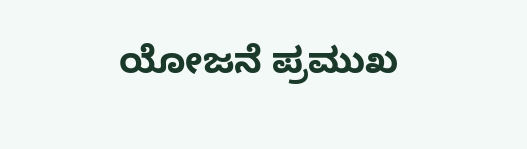ಯೋಜನೆ ಪ್ರಮುಖ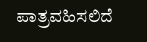ಪಾತ್ರವಹಿಸಲಿದೆ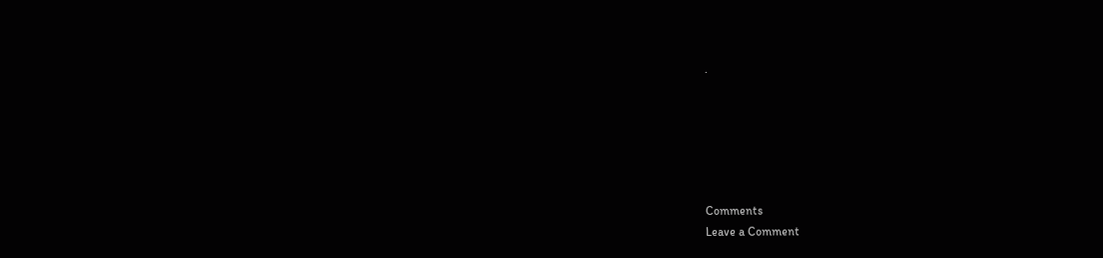.






Comments
Leave a Comment